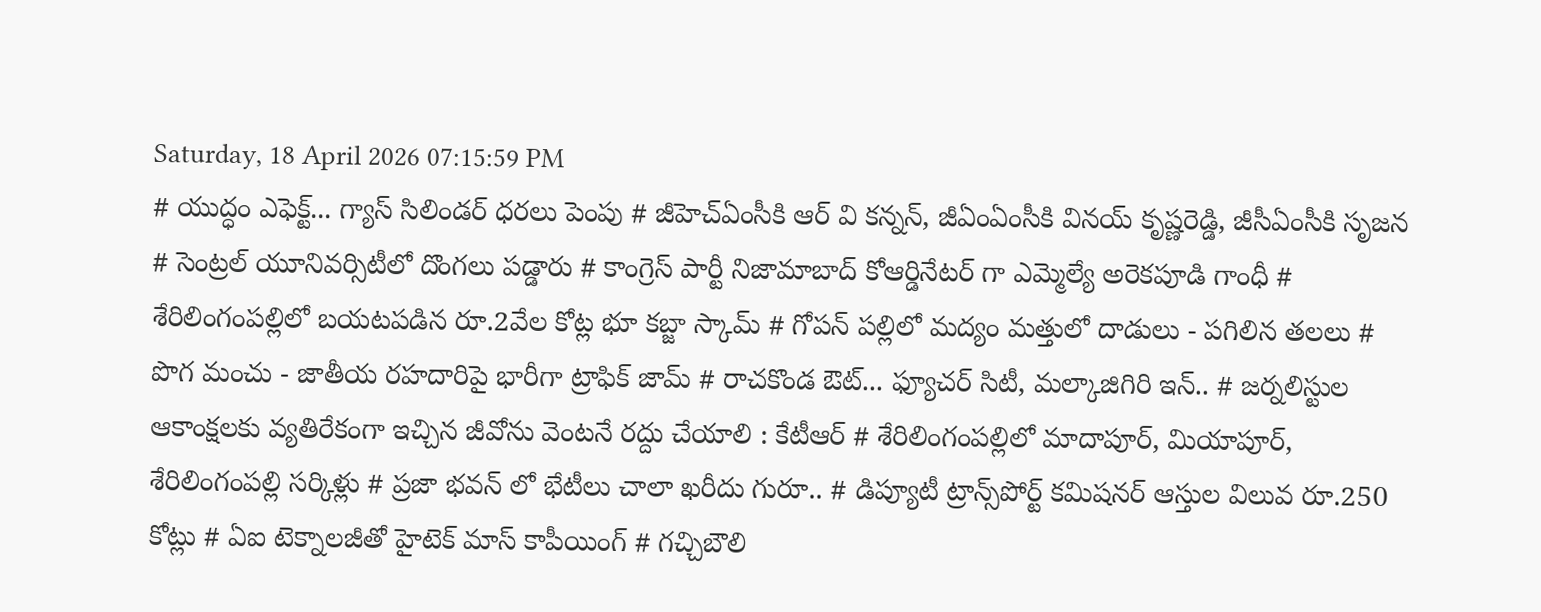Saturday, 18 April 2026 07:15:59 PM
# యుద్ధం ఎఫెక్ట్... గ్యాస్ సిలిండర్ ధరలు పెంపు # జీహెచ్ఏంసీకి ఆర్ వి కన్నన్, జీఏంఏంసీకి వినయ్ కృష్ణరెడ్డి, జీసీఏంసీకి సృజన # సెంట్రల్ యూనివర్సిటీలో దొంగలు పడ్డారు # కాంగ్రెస్ పార్టీ నిజామాబాద్ కోఆర్డినేటర్ గా ఎమ్మెల్యే అరెకపూడి గాంధీ # శేరిలింగంపల్లిలో బయటపడిన రూ.2వేల కోట్ల భూ కబ్జా స్కామ్ # గోపన్ పల్లిలో మద్యం మత్తులో దాడులు - పగిలిన తలలు # పొగ మంచు - జాతీయ రహదారిపై భారీగా ట్రాఫిక్ జామ్ # రాచకొండ ఔట్... ఫ్యూచర్ సిటీ, మల్కాజిగిరి ఇన్.. # జర్నలిస్టుల ఆకాంక్షలకు వ్యతిరేకంగా ఇచ్చిన జీవోను వెంటనే రద్దు చేయాలి : కేటీఆర్ # శేరిలింగంపల్లిలో మాదాపూర్, మియాపూర్, శేరిలింగంపల్లి సర్కిళ్లు # ప్రజా భవన్ లో భేటీలు చాలా ఖరీదు గురూ.. # డిప్యూటీ ట్రాన్స్‌పోర్ట్ కమిషనర్ ఆస్తుల విలువ రూ.250 కోట్లు # ఏఐ టెక్నాలజీతో హైటెక్ మాస్ కాపీయింగ్ # గచ్చిబౌలి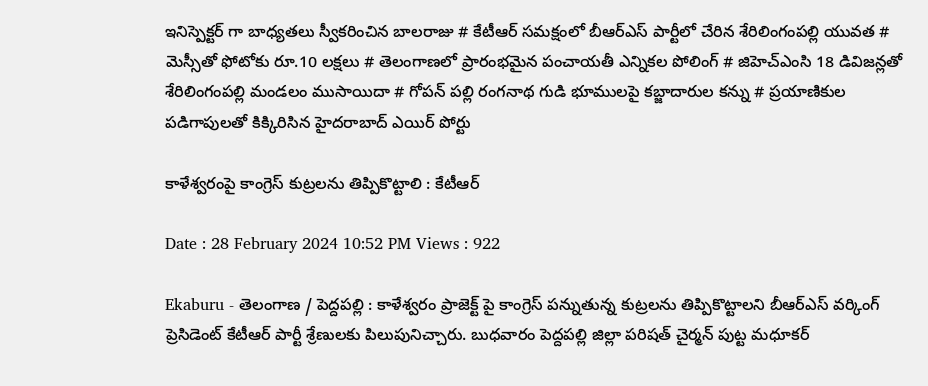ఇనిస్పెక్టర్ గా బాధ్యతలు స్వీకరించిన బాలరాజు # కేటీఆర్ సమక్షంలో బీఆర్ఎస్ పార్టీలో చేరిన శేరిలింగంపల్లి యువత # మెస్సీతో ఫోటోకు రూ.10 లక్షలు # తెలంగాణలో ప్రారంభమైన పంచాయతీ ఎన్నికల పోలింగ్‌ # జిహెచ్ఎంసి 18 డివిజన్లతో శేరిలింగంపల్లి మండలం ముసాయిదా # గోపన్ పల్లి రంగనాథ గుడి భూములపై కబ్జాదారుల కన్ను # ప్రయాణికుల పడిగాపులతో కిక్కిరిసిన హైదరాబాద్ ఎయిర్ పోర్టు

కాళేశ్వరంపై కాంగ్రెస్ కుట్రలను తిప్పికొట్టాలి : కేటీఆర్

Date : 28 February 2024 10:52 PM Views : 922

Ekaburu - తెలంగాణ / పెద్దపల్లి : కాళేశ్వరం ప్రాజెక్ట్ పై కాంగ్రెస్ పన్నుతున్న కుట్రలను తిప్పికొట్టాలని బీఆర్ఎస్ వర్కింగ్ ప్రెసిడెంట్ కేటీఆర్ పార్టీ శ్రేణులకు పిలుపునిచ్చారు. బుధవారం పెద్దపల్లి జిల్లా పరిషత్ చైర్మన్ పుట్ట మధూకర్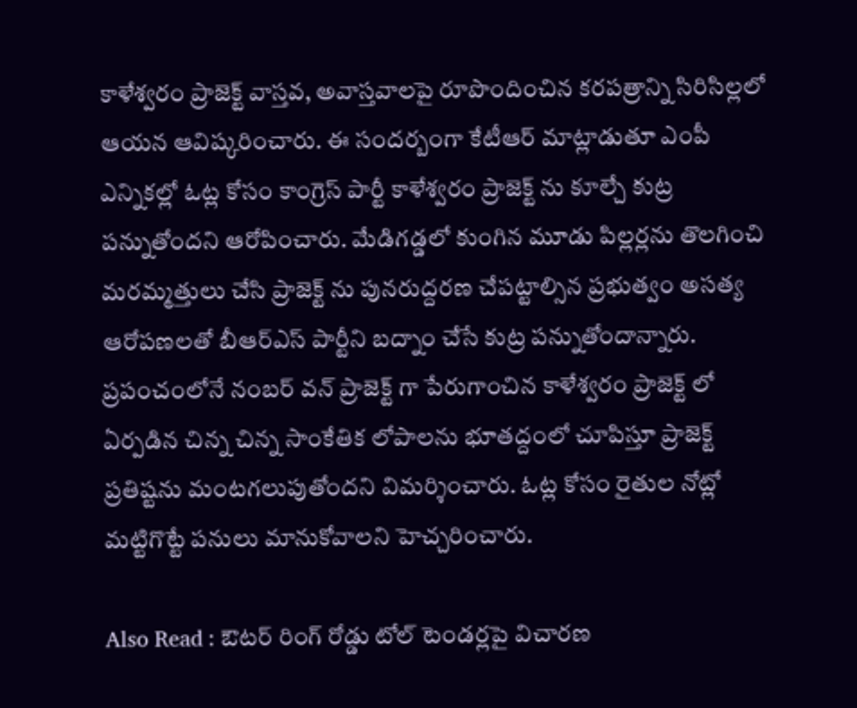కాళేశ్వరం ప్రాజెక్ట్ వాస్తవ, అవాస్తవాలపై రూపొందించిన కరపత్రాన్ని సిరిసిల్లలో ఆయన ఆవిష్కరించారు. ఈ సందర్బంగా కేటీఆర్ మాట్లాడుతూ ఎంపీ ఎన్నికల్లో ఓట్ల కోసం కాంగ్రెస్ పార్టీ కాళేశ్వరం ప్రాజెక్ట్ ను కూల్చే కుట్ర పన్నుతోందని ఆరోపించారు. మేడిగడ్డలో కుంగిన మూడు పిల్లర్లను తొలగించి మరమ్మత్తులు చేసి ప్రాజెక్ట్ ను పునరుద్దరణ చేపట్టాల్సిన ప్రభుత్వం అసత్య ఆరోపణలతో బీఆర్ఎస్ పార్టీని బద్నాం చేసే కుట్ర పన్నుతోందాన్నారు. ప్రపంచంలోనే నంబర్ వన్ ప్రాజెక్ట్ గా పేరుగాంచిన కాళేశ్వరం ప్రాజెక్ట్ లో ఏర్పడిన చిన్న చిన్న సాంకేతిక లోపాలను భూతద్దంలో చూపిస్తూ ప్రాజెక్ట్ ప్రతిష్టను మంటగలుపుతోందని విమర్శించారు. ఓట్ల కోసం రైతుల నోట్లో మట్టిగొట్టే పనులు మానుకోవాలని హెచ్చరించారు.

Also Read : ఔటర్ రింగ్ రోడ్డు టోల్ టెండర్లపై విచారణ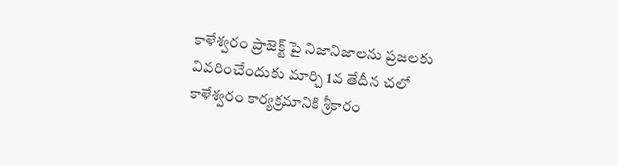కాళేశ్వరం ప్రాజెక్ట్ పై నిజానిజాలను ప్రజలకు వివరించేందుకు మార్చి 1వ తేదీన చలో కాళేశ్వరం కార్యక్రమానికి శ్రీకారం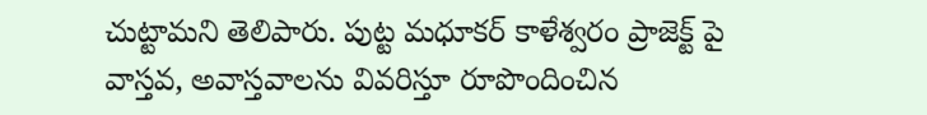చుట్టామని తెలిపారు. పుట్ట మధూకర్ కాళేశ్వరం ప్రాజెక్ట్ పై వాస్తవ, అవాస్తవాలను వివరిస్తూ రూపొందించిన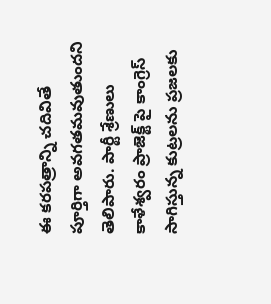ఈ కరపత్రాన్ని చదివితే పూర్తిగా అవగతమవుతుందని తెలిపారు. పార్టీ శ్రేణులు కాళేశ్వరం ప్రాజెక్ట్ పై కాంగ్రెస్ సాగిస్తున్న కుట్రలను ప్రజలకు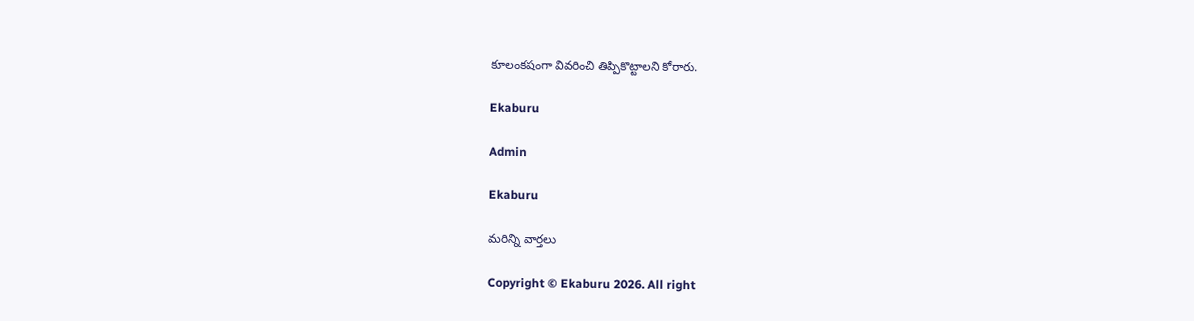కూలంకషంగా వివరించి తిప్పికొట్టాలని కోరారు.

Ekaburu

Admin

Ekaburu

మరిన్ని వార్తలు

Copyright © Ekaburu 2026. All right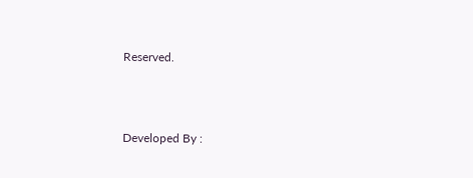Reserved.



Developed By :